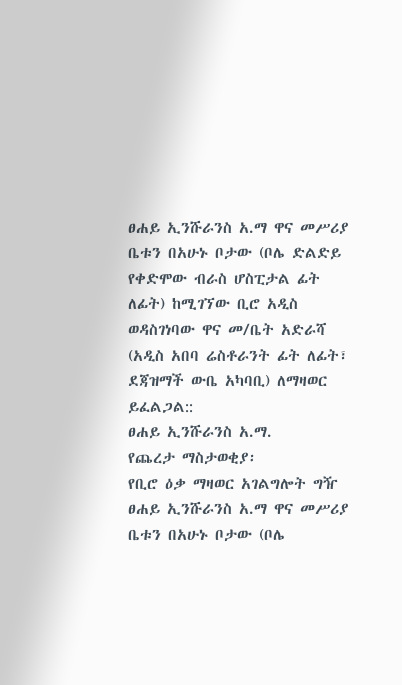ፀሐይ ኢንሹራንስ አ.ማ ዋና መሥሪያ ቤቱን በአሁኑ ቦታው (ቦሌ ድልድይ የቀድሞው ብራስ ሆስፒታል ፊት ለፊት) ከሚገኘው ቢሮ አዲስ ወዳስገነባው ዋና መ/ቤት አድራሻ (አዲስ አበባ ሬስቶራንት ፊት ለፊት፣ ደጃዝማች ውቤ አካባቢ) ለማዛወር ይፈልጋል::
ፀሐይ ኢንሹራንስ አ.ማ.
የጨረታ ማስታወቂያ፡
የቢሮ ዕቃ ማዛወር አገልግሎት ግዥ
ፀሐይ ኢንሹራንስ አ.ማ ዋና መሥሪያ ቤቱን በአሁኑ ቦታው (ቦሌ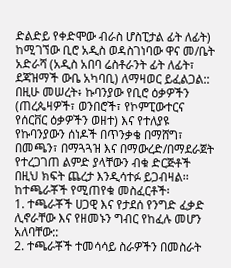ድልድይ የቀድሞው ብራስ ሆስፒታል ፊት ለፊት) ከሚገኘው ቢሮ አዲስ ወዳስገነባው ዋና መ/ቤት አድራሻ (አዲስ አበባ ሬስቶራንት ፊት ለፊት፣ ደጃዝማች ውቤ አካባቢ) ለማዛወር ይፈልጋል::
በዚሁ መሠረት፥ ኩባንያው የቢሮ ዕቃዎችን (ጠረጴዛዎች፣ ወንበሮች፣ የኮምፒውተርና የሰርቨር ዕቃዎችን ወዘተ) እና የተለያዩ የኩባንያውን ሰነዶች በጥንቃቄ በማሸግ፣ በመጫን፣ በማጓጓዝ እና በማውረድ/በማደራጀት የተረጋገጠ ልምድ ያላቸውን ብቁ ድርጅቶች በዚህ ክፍት ጨረታ እንዲሳተፉ ይጋብዛል፡፡
ከተጫራቾች የሚጠየቁ መስፈርቶች፡
1. ተጫራቾች ሀጋዊ እና የታደሰ የንግድ ፈቃድ ሊኖራቸው እና የዘመኑን ግብር የከፈሉ መሆን አለባቸው::
2. ተጫራቾች ተመሳሳይ ስራዎችን በመስራት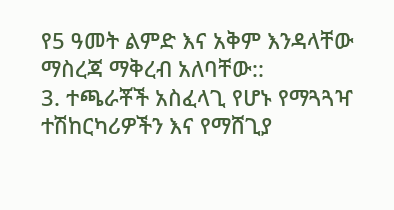የ5 ዓመት ልምድ እና አቅም እንዳላቸው ማስረጃ ማቅረብ አለባቸው::
3. ተጫራቾች አስፈላጊ የሆኑ የማጓጓዣ ተሽከርካሪዎችን እና የማሸጊያ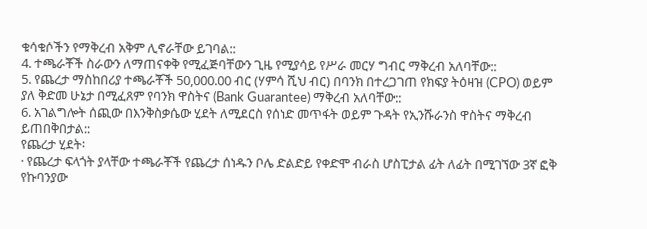ቁሳቁሶችን የማቅረብ አቅም ሊኖራቸው ይገባል::
4. ተጫራቾች ስራውን ለማጠናቀቅ የሚፈጅባቸውን ጊዜ የሚያሳይ የሥራ መርሃ ግብር ማቅረብ አለባቸው::
5. የጨረታ ማስከበሪያ ተጫራቾች 50,000.00 ብር (ሃምሳ ሺህ ብር) በባንክ በተረጋገጠ የክፍያ ትዕዛዝ (CPO) ወይም ያለ ቅድመ ሁኔታ በሚፈጸም የባንክ ዋስትና (Bank Guarantee) ማቅረብ አለባቸው::
6. አገልግሎት ሰጪው በእንቅስቃሴው ሂደት ለሚደርስ የሰነድ መጥፋት ወይም ጉዳት የኢንሹራንስ ዋስትና ማቅረብ ይጠበቅበታል::
የጨረታ ሂደት፡
· የጨረታ ፍላጎት ያላቸው ተጫራቾች የጨረታ ሰነዱን ቦሌ ድልድይ የቀድሞ ብራስ ሆስፒታል ፊት ለፊት በሚገኘው 3ኛ ፎቅ የኩባንያው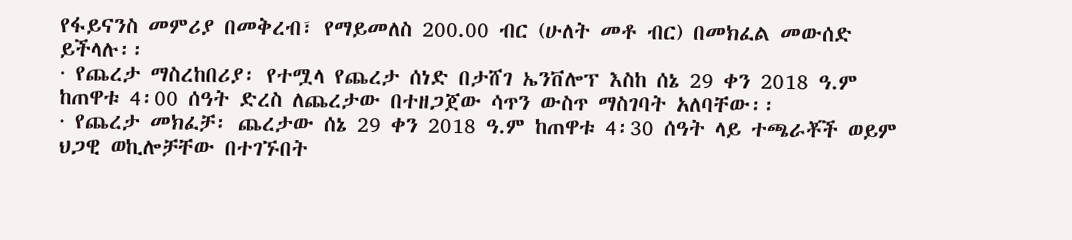የፋይናንስ መምሪያ በመቅረብ፣ የማይመለስ 200.00 ብር (ሁለት መቶ ብር) በመክፈል መውሰድ ይችላሉ፡፡
· የጨረታ ማስረከበሪያ፡ የተሟላ የጨረታ ሰነድ በታሸገ ኤንቨሎፕ እስከ ሰኔ 29 ቀን 2018 ዓ.ም ከጠዋቱ 4፡00 ሰዓት ድረስ ለጨረታው በተዘጋጀው ሳጥን ውስጥ ማስገባት አለባቸው፡፡
· የጨረታ መክፈቻ፡ ጨረታው ሰኔ 29 ቀን 2018 ዓ.ም ከጠዋቱ 4፡30 ሰዓት ላይ ተጫራቾች ወይም ህጋዊ ወኪሎቻቸው በተገኙበት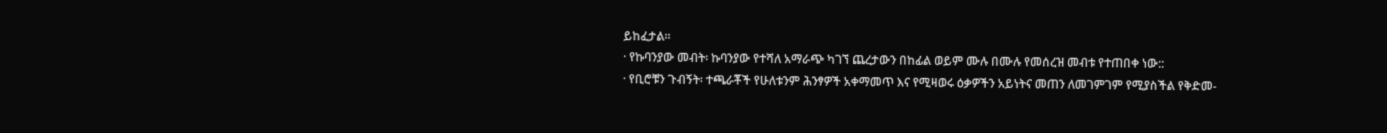ይከፈታል፡፡
· የኩባንያው መብት፡ ኩባንያው የተሻለ አማራጭ ካገኘ ጨረታውን በከፊል ወይም ሙሉ በሙሉ የመሰረዝ መብቱ የተጠበቀ ነው::
· የቢሮቹን ጉብኝት፡ ተጫራቾች የሁለቱንም ሕንፃዎች አቀማመጥ እና የሚዛወሩ ዕቃዎችን አይነትና መጠን ለመገምገም የሚያስችል የቅድመ-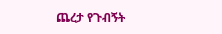ጨረታ የጉብኝት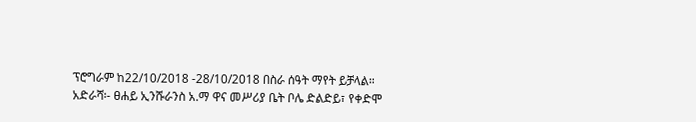ፕሮግራም ከ22/10/2018 -28/10/2018 በስራ ሰዓት ማየት ይቻላል።
አድራሻ፡- ፀሐይ ኢንሹራንስ አ.ማ ዋና መሥሪያ ቤት ቦሌ ድልድይ፣ የቀድሞ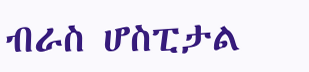ብራስ ሆስፒታል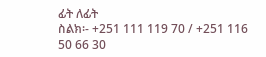ፊት ለፊት
ስልክ፡- +251 111 119 70 / +251 116 50 66 30